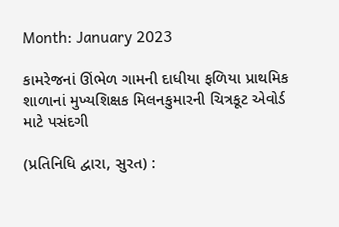Month: January 2023

કામરેજનાં ઊંભેળ ગામની દાધીયા ફળિયા પ્રાથમિક શાળાનાં મુખ્યશિક્ષક મિલનકુમારની ચિત્રકૂટ એવોર્ડ માટે પસંદગી

(પ્રતિનિધિ દ્વારા, સુરત) :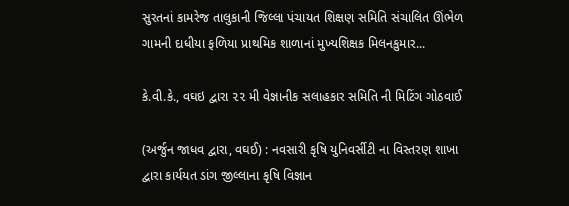સુરતનાં કામરેજ તાલુકાની જિલ્લા પંચાયત શિક્ષણ સમિતિ સંચાલિત ઊંભેળ ગામની દાધીયા ફળિયા પ્રાથમિક શાળાનાં મુખ્યશિક્ષક મિલનકુમાર...

કે.વી.કે., વઘઇ દ્વારા ૨૨ મી વેજ્ઞાનીક સલાહકાર સમિતિ ની મિટિંગ ગોઠવાઈ

(અર્જુન જાધવ દ્વારા, વઘઈ) : નવસારી કૃષિ યુનિવર્સીટી ના વિસ્તરણ શાખા દ્વારા કાર્યયત ડાંગ જીલ્લાના કૃષિ વિજ્ઞાન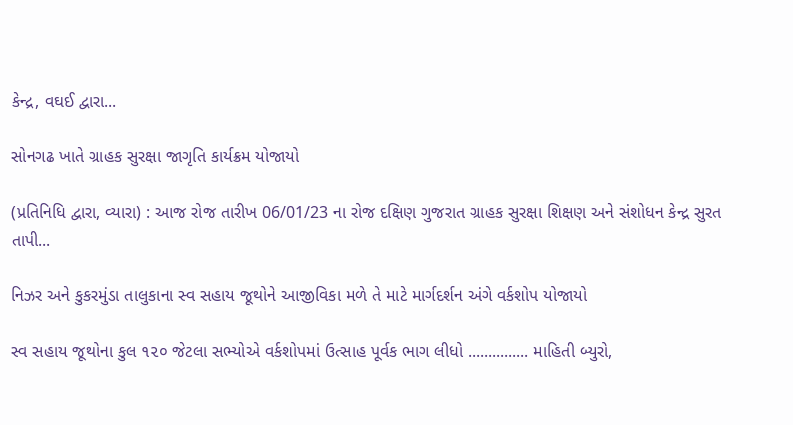કેન્દ્ર, વઘઈ દ્વારા...

સોનગઢ ખાતે ગ્રાહક સુરક્ષા જાગૃતિ કાર્યક્રમ યોજાયો

(પ્રતિનિધિ દ્વારા, વ્યારા) : આજ રોજ તારીખ 06/01/23 ના રોજ દક્ષિણ ગુજરાત ગ્રાહક સુરક્ષા શિક્ષણ અને સંશોધન કેન્દ્ર સુરત તાપી...

નિઝર અને કુકરમુંડા તાલુકાના સ્વ સહાય જૂથોને આજીવિકા મળે તે માટે માર્ગદર્શન અંગે વર્કશોપ યોજાયો

સ્વ સહાય જૂથોના કુલ ૧૨૦ જેટલા સભ્યોએ વર્કશોપમાં ઉત્સાહ પૂર્વક ભાગ લીધો ............... માહિતી બ્યુરો,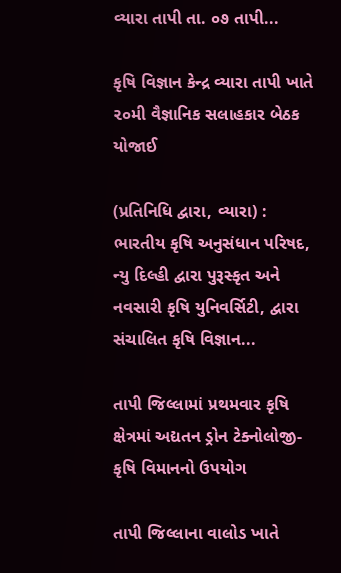વ્યારા તાપી તા. ૦૭ તાપી...

કૃષિ વિજ્ઞાન કેન્દ્ર વ્યારા તાપી ખાતે ૨૦મી વૈજ્ઞાનિક સલાહકાર બેઠક યોજાઈ

(પ્રતિનિધિ દ્વારા, વ્યારા) : ભારતીય કૃષિ અનુસંધાન પરિષદ, ન્યુ દિલ્હી દ્વારા પુરૂસ્કૃત અને નવસારી કૃષિ યુનિવર્સિટી, દ્વારા સંચાલિત કૃષિ વિજ્ઞાન...

તાપી જિલ્લામાં પ્રથમવાર કૃષિ ક્ષેત્રમાં અદ્યતન ડ્રોન ટેક્નોલોજી-કૃષિ વિમાનનો ઉપયોગ

તાપી જિલ્લાના વાલોડ ખાતે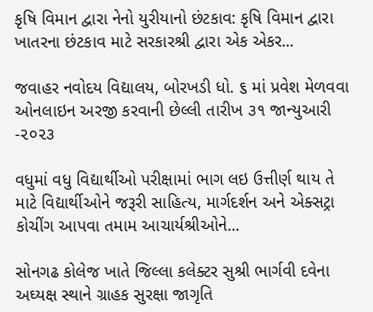કૃષિ વિમાન દ્વારા નેનો યુરીયાનો છંટકાવ: કૃષિ વિમાન દ્વારા ખાતરના છંટકાવ માટે સરકારશ્રી દ્વારા એક એકર...

જવાહર નવોદય વિદ્યાલય, બોરખડી ધો. ૬ માં પ્રવેશ મેળવવા ઓનલાઇન અરજી કરવાની છેલ્લી તારીખ ૩૧ જાન્યુઆરી -૨૦૨૩

વધુમાં વધુ વિદ્યાર્થીઓ પરીક્ષામાં ભાગ લઇ ઉત્તીર્ણ થાય તે માટે વિદ્યાર્થીઓને જરૂરી સાહિત્ય, માર્ગદર્શન અને એક્સટ્રા કોચીંગ આપવા તમામ આચાર્યશ્રીઓને...

સોનગઢ કોલેજ ખાતે જિલ્લા કલેક્ટર સુશ્રી ભાર્ગવી દવેના અઘ્યક્ષ સ્થાને ગ્રાહક સુરક્ષા જાગૃતિ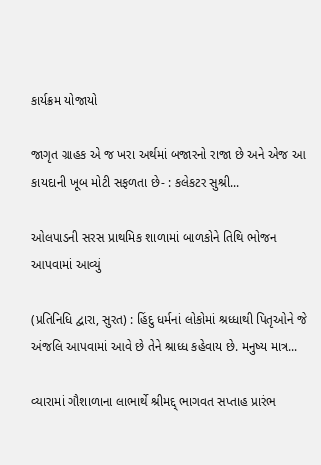કાર્યક્રમ યોજાયો

જાગૃત ગ્રાહક એ જ ખરા અર્થમાં બજારનો રાજા છે અને એજ આ કાયદાની ખૂબ મોટી સફળતા છે- : કલેકટર સુશ્રી...

ઓલપાડની સરસ પ્રાથમિક શાળામાં બાળકોને તિથિ ભોજન આપવામાં આવ્યું

(પ્રતિનિધિ દ્વારા, સુરત) : હિંદુ ધર્મનાં લોકોમાં શ્રધ્ધાથી પિતૃઓને જે અંજલિ આપવામાં આવે છે તેને શ્રાધ્ધ કહેવાય છે. મનુષ્ય માત્ર...

વ્યારામાં ગૌશાળાના લાભાર્થે શ્રીમદ્દ્ ભાગવત સપ્તાહ પ્રારંભ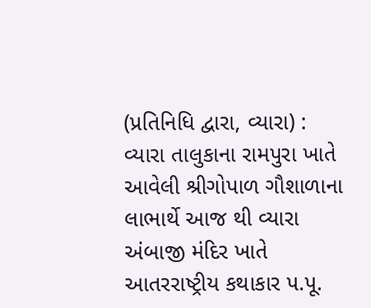(પ્રતિનિધિ દ્વારા, વ્યારા) :  વ્યારા તાલુકાના રામપુરા ખાતે આવેલી શ્રીગોપાળ ગૌશાળાના લાભાર્થે આજ થી વ્યારા અંબાજી મંદિર ખાતે આતરરાષ્ટ્રીય કથાકાર પ.પૂ.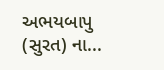અભયબાપુ (સુરત) ના...